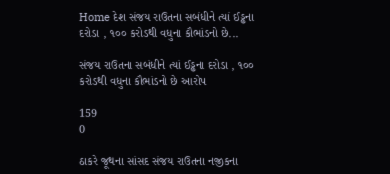Home દેશ સંજય રાઉતના સબંધીને ત્યાં ઈડ્ઢના દરોડા , ૧૦૦ કરોડથી વધુના કૌભાંડનો છે...

સંજય રાઉતના સબંધીને ત્યાં ઈડ્ઢના દરોડા , ૧૦૦ કરોડથી વધુના કૌભાંડનો છે આરોપ

159
0

ઠાકરે જૂથના સાંસદ સંજય રાઉતના નજીકના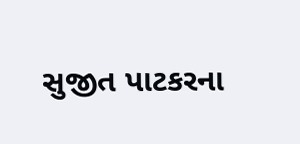સુજીત પાટકરના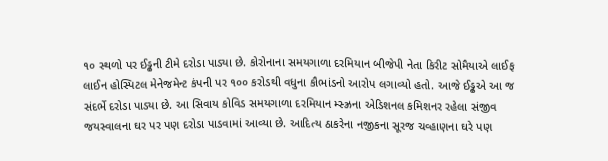૧૦ સ્થળો પર ઈડ્ઢની ટીમે દરોડા પાડ્યા છે. કોરોનાના સમયગાળા દરમિયાન બીજેપી નેતા કિરીટ સોમૈયાએ લાઈફ લાઈન હોસ્પિટલ મેનેજમેન્ટ કંપની પર ૧૦૦ કરોડથી વધુના કૌભાંડનો આરોપ લગાવ્યો હતો. આજે ઈડ્ઢએ આ જ સંદર્ભે દરોડા પાડ્યા છે. આ સિવાય કોવિડ સમયગાળા દરમિયાન મ્સ્ઝ્રના એડિશનલ કમિશનર રહેલા સંજીવ જયસ્વાલના ઘર પર પણ દરોડા પાડવામાં આવ્યા છે. આદિત્ય ઠાકરેના નજીકના સૂરજ ચવ્હાણના ઘરે પણ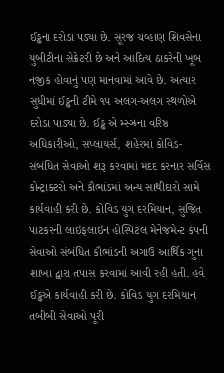ઈડ્ઢના દરોડા પડ્યા છે. સૂરજ ચવ્હાણ શિવસેના યુબીટીના સેક્રેટરી છે અને આદિત્ય ઠાકરેની ખૂબ નજીક હોવાનું પણ માનવામાં આવે છે. અત્યાર સુધીમાં ઈડ્ઢની ટીમે ૧૫ અલગ-અલગ સ્થળોએ દરોડા પાડ્યા છે. ઈડ્ઢ એ મ્સ્ઝ્રના વરિષ્ઠ અધિકારીઓ, સપ્લાયર્સ, શહેરમાં કોવિડ-સંબંધિત સેવાઓ શરૂ કરવામાં મદદ કરનાર સર્વિસ કોન્ટ્રાક્ટરો અને કૌભાંડમાં અન્ય સાથીદારો સામે કાર્યવાહી કરી છે. કોવિડ યુગ દરમિયાન, સુજિત પાટકરની લાઇફલાઇન હોસ્પિટલ મેનેજમેન્ટ કંપની સેવાઓ સંબંધિત કૌભાંડની અગાઉ આર્થિક ગુના શાખા દ્વારા તપાસ કરવામાં આવી રહી હતી. હવે ઈડ્ઢએ કાર્યવાહી કરી છે. કોવિડ યુગ દરમિયાન તબીબી સેવાઓ પૂરી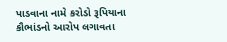પાડવાના નામે કરોડો રૂપિયાના કૌભાંડનો આરોપ લગાવતા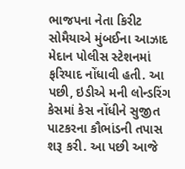ભાજપના નેતા કિરીટ સોમૈયાએ મુંબઈના આઝાદ મેદાન પોલીસ સ્ટેશનમાં ફરિયાદ નોંધાવી હતી. આ પછી, ઇડીએ મની લોન્ડરિંગ કેસમાં કેસ નોંધીને સુજીત પાટકરના કૌભાંડની તપાસ શરૂ કરી. આ પછી આજે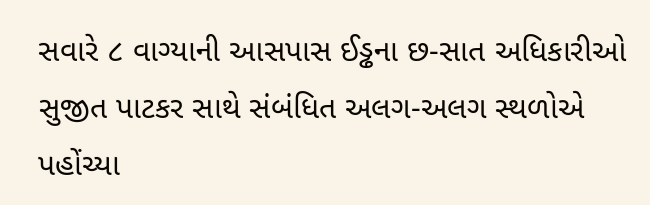સવારે ૮ વાગ્યાની આસપાસ ઈડ્ઢના છ-સાત અધિકારીઓ સુજીત પાટકર સાથે સંબંધિત અલગ-અલગ સ્થળોએ પહોંચ્યા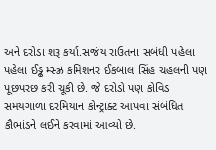અને દરોડા શરૂ કર્યા.સજંય રાઉતના સબંધી પહેલા પહેલા ઈડ્ઢ મ્સ્ઝ્ર કમિશનર ઈકબાલ સિંહ ચહલની પણ પૂછપરછ કરી ચૂકી છે. જે દરોડો પણ કોવિડ સમયગાળા દરમિયાન કોન્ટ્રાક્ટ આપવા સંબંધિત કૌભાંડને લઈને કરવામાં આવ્યો છે.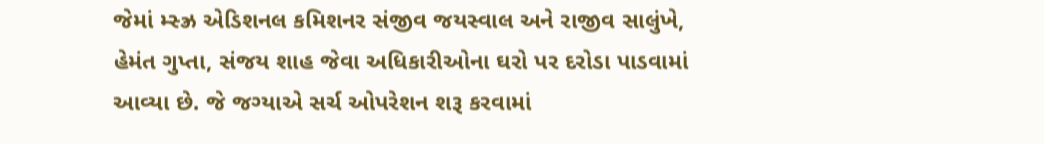જેમાં મ્સ્ઝ્ર એડિશનલ કમિશનર સંજીવ જયસ્વાલ અને રાજીવ સાલુંખે, હેમંત ગુપ્તા, સંજય શાહ જેવા અધિકારીઓના ઘરો પર દરોડા પાડવામાં આવ્યા છે. જે જગ્યાએ સર્ચ ઓપરેશન શરૂ કરવામાં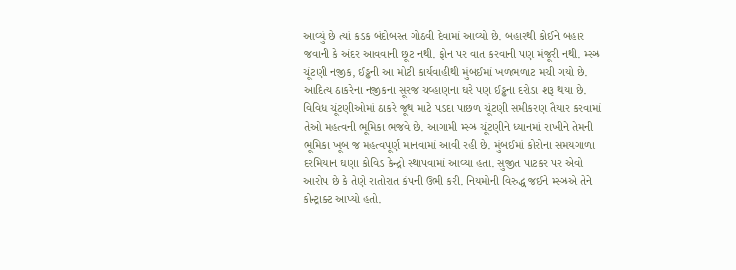આવ્યું છે ત્યાં કડક બંદોબસ્ત ગોઠવી દેવામાં આવ્યો છે. બહારથી કોઈને બહાર જવાની કે અંદર આવવાની છૂટ નથી. ફોન પર વાત કરવાની પણ મંજૂરી નથી. મ્સ્ઝ્ર ચૂંટણી નજીક, ઈડ્ઢની આ મોટી કાર્યવાહીથી મુંબઈમાં ખળભળાટ મચી ગયો છે. આદિત્ય ઠાકરેના નજીકના સૂરજ ચવ્હાણના ઘરે પણ ઈડ્ઢના દરોડા શરૂ થયા છે. વિવિધ ચૂંટણીઓમાં ઠાકરે જૂથ માટે પડદા પાછળ ચૂંટણી સમીકરણ તૈયાર કરવામાં તેઓ મહત્વની ભૂમિકા ભજવે છે. આગામી મ્સ્ઝ્ર ચૂંટણીને ધ્યાનમાં રાખીને તેમની ભૂમિકા ખૂબ જ મહત્વપૂર્ણ માનવામાં આવી રહી છે. મુંબઈમાં કોરોના સમયગાળા દરમિયાન ઘણા કોવિડ કેન્દ્રો સ્થાપવામાં આવ્યા હતા. સુજીત પાટકર પર એવો આરોપ છે કે તેણે રાતોરાત કંપની ઉભી કરી. નિયમોની વિરુદ્ધ જઈને મ્સ્ઝ્રએ તેને કોન્ટ્રાક્ટ આપ્યો હતો.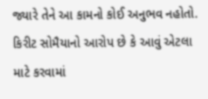જ્યારે તેને આ કામનો કોઈ અનુભવ નહોતો. કિરીટ સોમૈયાનો આરોપ છે કે આવું એટલા માટે કરવામાં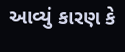આવ્યું કારણ કે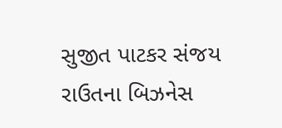સુજીત પાટકર સંજય રાઉતના બિઝનેસ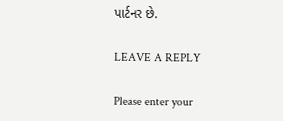પાર્ટનર છે.

LEAVE A REPLY

Please enter your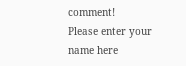comment!
Please enter your name here